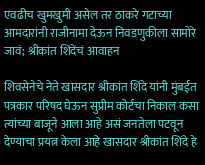एवढीच खुमखुमी असेल तर ठाकरे गटाच्या आमदारांनी राजीनामा देऊन निवडणुकीला सामोरे जावं; श्रीकांत शिंदेंचं आवाहन

शिवसेनेचे नेते खासदार श्रीकांत शिंदे यांनी मुंबईत पत्रकार परिषद घेऊन सुप्रीम कोर्टचा निकाल कसा त्यांच्या बाजूने आला आहे असं जनतेला पटवून देण्याचा प्रयत्न केला आहे खासदार श्रीकांत शिंदे हे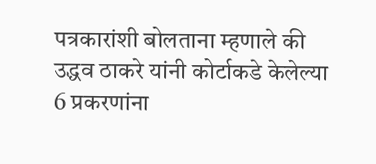पत्रकारांशी बोलताना म्हणाले की उद्धव ठाकरे यांनी कोर्टाकडे केलेल्या 6 प्रकरणांना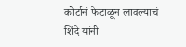कोर्टानं फेटाळून लावल्याचं शिंदे यांनी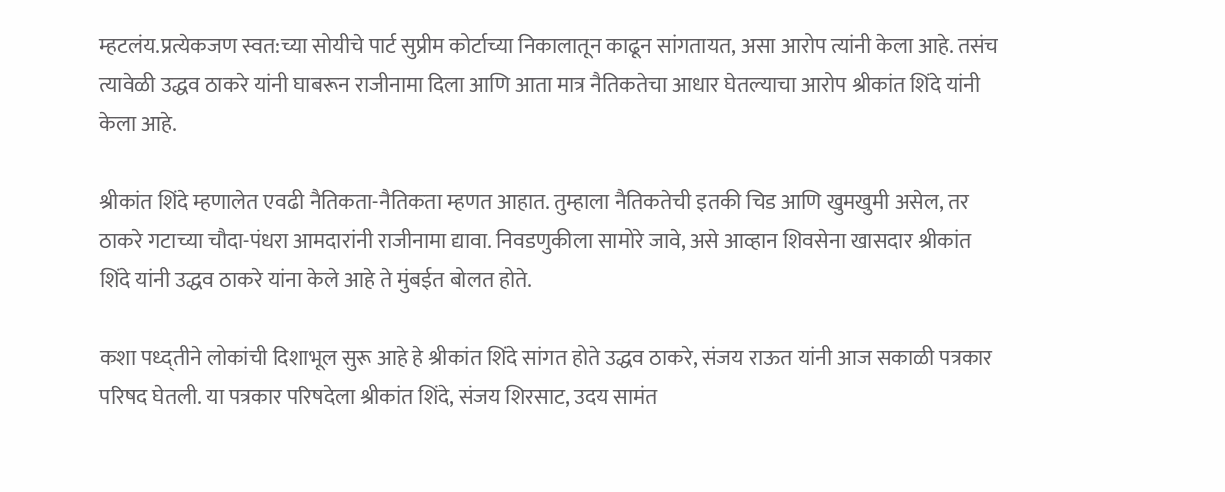म्हटलंय.प्रत्येकजण स्वत:च्या सोयीचे पार्ट सुप्रीम कोर्टाच्या निकालातून काढून सांगतायत, असा आरोप त्यांनी केला आहे. तसंच त्यावेळी उद्धव ठाकरे यांनी घाबरून राजीनामा दिला आणि आता मात्र नैतिकतेचा आधार घेतल्याचा आरोप श्रीकांत शिंदे यांनी केला आहे.

श्रीकांत शिंदे म्हणालेत एवढी नैतिकता-नैतिकता म्हणत आहात. तुम्हाला नैतिकतेची इतकी चिड आणि खुमखुमी असेल, तर ठाकरे गटाच्या चौदा-पंधरा आमदारांनी राजीनामा द्यावा. निवडणुकीला सामोरे जावे, असे आव्हान शिवसेना खासदार श्रीकांत शिंदे यांनी उद्धव ठाकरे यांना केले आहे ते मुंबईत बोलत होते.

कशा पध्द्तीने लोकांची दिशाभूल सुरू आहे हे श्रीकांत शिंदे सांगत होते उद्धव ठाकरे, संजय राऊत यांनी आज सकाळी पत्रकार परिषद घेतली. या पत्रकार परिषदेला श्रीकांत शिंदे, संजय शिरसाट, उदय सामंत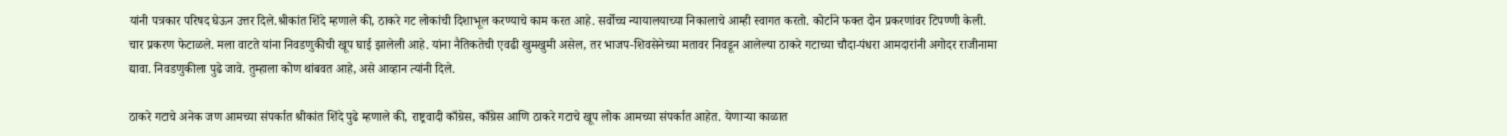यांनी पत्रकार परिषद घेऊन उत्तर दिले.श्रीकांत शिंदे म्हणाले की, ठाकरे गट लोकांची दिशाभूल करण्याचे काम करत आहे. सर्वोच्च न्यायालयाच्या निकालाचे आम्ही स्वागत करतो. कोर्टाने फक्त दोन प्रकरणांवर टिपण्णी केली. चार प्रकरण फेटाळले. मला वाटते यांना निवडणुकीची खूप घाई झालेली आहे. यांना नैतिकतेची एवढी खुमखुमी असेल, तर भाजप-शिवसेनेच्या मतावर निवडून आलेल्या ठाकरे गटाच्या चौदा-पंधरा आमदारांनी अगोदर राजीनामा द्यावा. निवडणुकीला पुढे जावे. तुम्हाला कोण थांबवत आहे, असे आव्हान त्यांनी दिले.

ठाकरे गटाचे अनेक जण आमच्या संपर्कात श्रीकांत शिंदे पुढे म्हणाले की, राष्ट्रवादी काँग्रेस, काँग्रेस आणि ठाकरे गटाचे खूप लोक आमच्या संपर्कात आहेत. येणाऱ्या काळात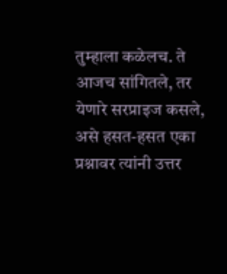तुम्हाला कळेलच. ते आजच सांगितले, तर येणारे सरप्राइज कसले, असे हसत-हसत एका प्रश्नावर त्यांनी उत्तर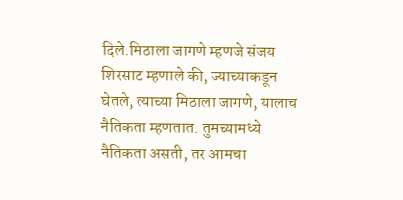दिले.मिठाला जागणे म्हणजे संजय शिरसाट म्हणाले की, ज्याच्याकडून घेतले, त्याच्या मिठाला जागणे, यालाच नैतिकता म्हणतात. तुमच्यामध्ये नैतिकता असती, तर आमचा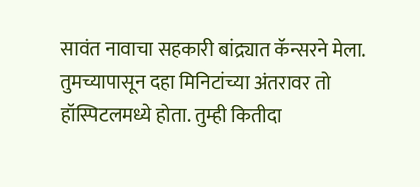सावंत नावाचा सहकारी बांद्र्यात कॅन्सरने मेला. तुमच्यापासून दहा मिनिटांच्या अंतरावर तो हॉस्पिटलमध्ये होता. तुम्ही कितीदा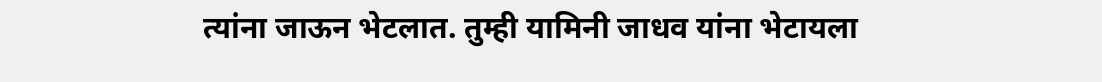त्यांना जाऊन भेटलात. तुम्ही यामिनी जाधव यांना भेटायला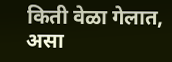किती वेळा गेलात, असा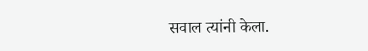सवाल त्यांनी केला.